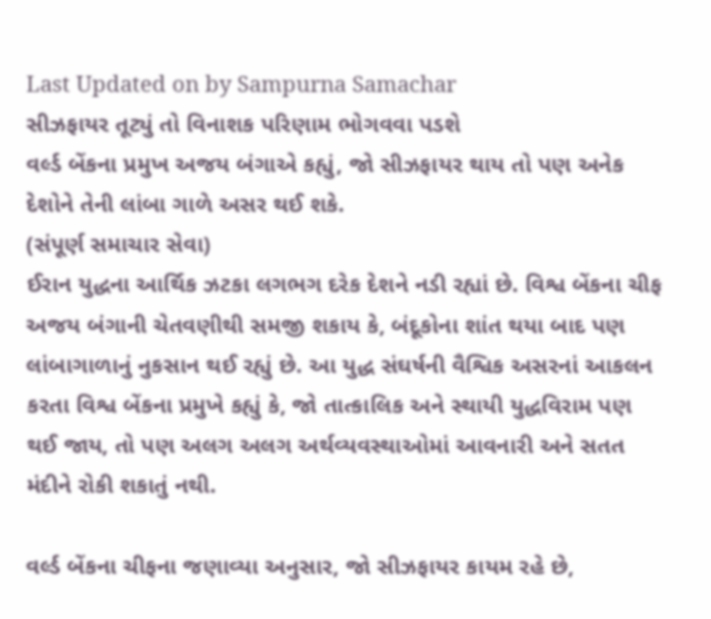Last Updated on by Sampurna Samachar
સીઝફાયર તૂટ્યું તો વિનાશક પરિણામ ભોગવવા પડશે
વર્લ્ડ બેંકના પ્રમુખ અજય બંગાએ કહ્યું, જો સીઝફાયર થાય તો પણ અનેક દેશોને તેની લાંબા ગાળે અસર થઈ શકે.
(સંપૂર્ણ સમાચાર સેવા)
ઈરાન યુદ્ધના આર્થિક ઝટકા લગભગ દરેક દેશને નડી રહ્યાં છે. વિશ્વ બેંકના ચીફ અજય બંગાની ચેતવણીથી સમજી શકાય કે, બંદૂકોના શાંત થયા બાદ પણ લાંબાગાળાનું નુકસાન થઈ રહ્યું છે. આ યુદ્ધ સંઘર્ષની વૈશ્વિક અસરનાં આકલન કરતા વિશ્વ બેંકના પ્રમુખે કહ્યું કે, જો તાત્કાલિક અને સ્થાયી યુદ્ધવિરામ પણ થઈ જાય, તો પણ અલગ અલગ અર્થવ્યવસ્થાઓમાં આવનારી અને સતત મંદીને રોકી શકાતું નથી.

વર્લ્ડ બેંકના ચીફના જણાવ્યા અનુસાર, જો સીઝફાયર કાયમ રહે છે,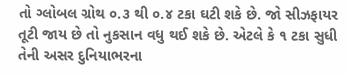તો ગ્લોબલ ગ્રોથ ૦.૩ થી ૦.૪ ટકા ઘટી શકે છે. જો સીઝફાયર તૂટી જાય છે તો નુકસાન વધુ થઈ શકે છે. એટલે કે ૧ ટકા સુધી તેની અસર દુનિયાભરના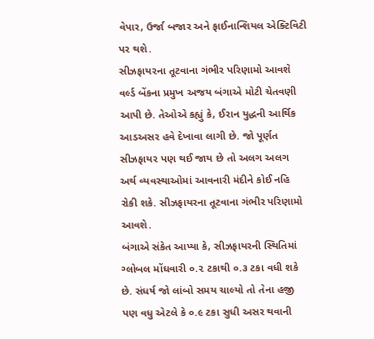વેપાર, ઉર્જા બજાર અને ફાઈનાન્શિયલ એક્ટિવિટી પર થશે.
સીઝફાયરના તૂટવાના ગંભીર પરિણામો આવશે
વર્લ્ડ બેંકના પ્રમુખ અજય બંગાએ મોટી ચેતવણી આપી છે. તેઓએ કહ્યું કે, ઈરાન યુદ્ધની આર્થિક આડઅસર હવે દેખાવા લાગી છે. જો પૂર્ણત સીઝફાયર પણ થઈ જાય છે તો અલગ અલગ અર્થ વ્યવસ્થાઓમાં આવનારી મંદીને કોઈ નહિ રોકી શકે. સીઝફાયરના તૂટવાના ગંભીર પરિણામો આવશે.
બંગાએ સંકેત આપ્યા કે, સીઝફાયરની સ્થિતિમાં ગ્લોબલ મોંઘવારી ૦.૨ ટકાથી ૦.૩ ટકા વધી શકે છે. સંધર્ષ જો લાંબો સમય ચાલ્યો તો તેના હજી પણ વધુ એટલે કે ૦.૯ ટકા સુધી અસર થવાની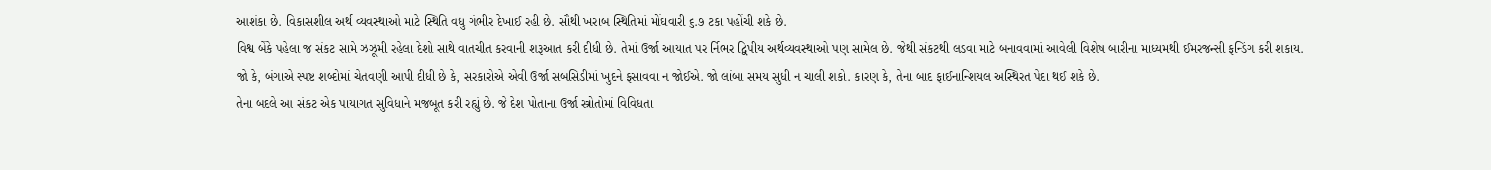આશંકા છે. વિકાસશીલ અર્થ વ્યવસ્થાઓ માટે સ્થિતિ વધુ ગંભીર દેખાઈ રહી છે. સૌથી ખરાબ સ્થિતિમાં મોંઘવારી ૬.૭ ટકા પહોંચી શકે છે.
વિશ્વ બેંકે પહેલા જ સંકટ સામે ઝઝૂમી રહેલા દેશો સાથે વાતચીત કરવાની શરૂઆત કરી દીધી છે. તેમાં ઉર્જા આયાત પર ર્નિભર દ્વિપીય અર્થવ્યવસ્થાઓ પણ સામેલ છે. જેથી સંકટથી લડવા માટે બનાવવામાં આવેલી વિશેષ બારીના માધ્યમથી ઈમરજન્સી ફન્ડિંગ કરી શકાય.
જો કે, બંગાએ સ્પષ્ટ શબ્દોમાં ચેતવણી આપી દીધી છે કે, સરકારોએ એવી ઉર્જા સબસિડીમાં ખુદને ફસાવવા ન જોઈએ. જો લાંબા સમય સુધી ન ચાલી શકો. કારણ કે, તેના બાદ ફાઈનાન્શિયલ અસ્થિરત પેદા થઈ શકે છે.
તેના બદલે આ સંકટ એક પાયાગત સુવિધાને મજબૂત કરી રહ્યું છે. જે દેશ પોતાના ઉર્જા સ્ત્રોતોમાં વિવિધતા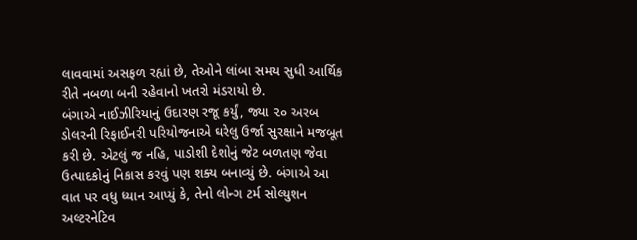લાવવામાં અસફળ રહ્યાં છે, તેઓને લાંબા સમય સુધી આર્થિક રીતે નબળા બની રહેવાનો ખતરો મંડરાયો છે.
બંગાએ નાઈઝીરિયાનું ઉદારણ રજૂ કર્યું, જ્યા ૨૦ અરબ ડોલરની રિફાઈનરી પરિયોજનાએ ઘરેલુ ઉર્જા સુરક્ષાને મજબૂત કરી છે. એટલું જ નહિ, પાડોશી દેશોનું જેટ બળતણ જેવા ઉત્પાદકોનું નિકાસ કરવું પણ શક્ય બનાવ્યું છે. બંગાએ આ વાત પર વધુ ધ્યાન આપ્યું કે, તેનો લોન્ગ ટર્મ સોલ્યુશન અલ્ટરનેટિવ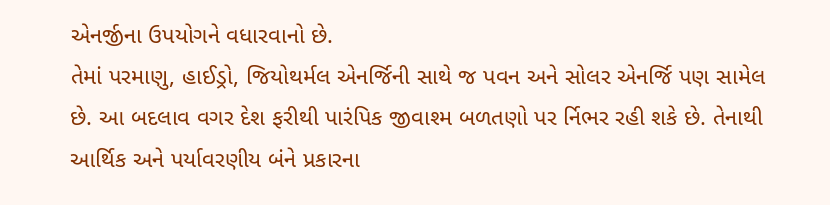એનર્જીના ઉપયોગને વધારવાનો છે.
તેમાં પરમાણુ, હાઈડ્રો, જિયોથર્મલ એનર્જિની સાથે જ પવન અને સોલર એનર્જિ પણ સામેલ છે. આ બદલાવ વગર દેશ ફરીથી પારંપિક જીવાશ્મ બળતણો પર ર્નિભર રહી શકે છે. તેનાથી આર્થિક અને પર્યાવરણીય બંને પ્રકારના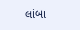લાંબા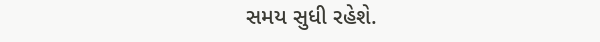સમય સુધી રહેશે.